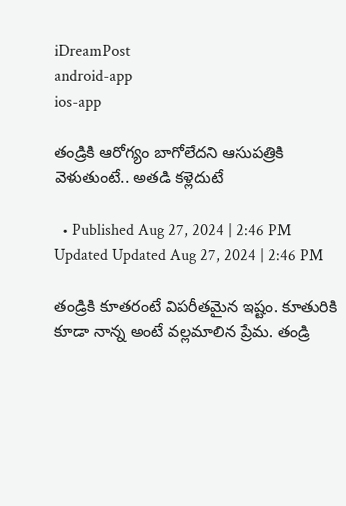iDreamPost
android-app
ios-app

తండ్రికి ఆరోగ్యం బాగోలేదని ఆసుపత్రికి వెళుతుంటే.. అతడి కళ్లెదుటే

  • Published Aug 27, 2024 | 2:46 PM Updated Updated Aug 27, 2024 | 2:46 PM

తండ్రికి కూతరంటే విపరీతమైన ఇష్టం. కూతురికి కూడా నాన్న అంటే వల్లమాలిన ప్రేమ. తండ్రి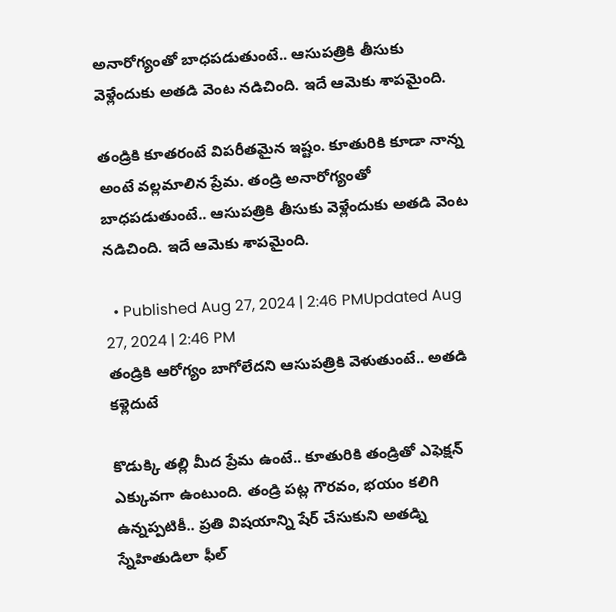అనారోగ్యంతో బాధపడుతుంటే.. ఆసుపత్రికి తీసుకు వెళ్లేందుకు అతడి వెంట నడిచింది. ఇదే ఆమెకు శాపమైంది.

తండ్రికి కూతరంటే విపరీతమైన ఇష్టం. కూతురికి కూడా నాన్న అంటే వల్లమాలిన ప్రేమ. తండ్రి అనారోగ్యంతో బాధపడుతుంటే.. ఆసుపత్రికి తీసుకు వెళ్లేందుకు అతడి వెంట నడిచింది. ఇదే ఆమెకు శాపమైంది.

  • Published Aug 27, 2024 | 2:46 PMUpdated Aug 27, 2024 | 2:46 PM
తండ్రికి ఆరోగ్యం బాగోలేదని ఆసుపత్రికి వెళుతుంటే.. అతడి కళ్లెదుటే

కొడుక్కి తల్లి మీద ప్రేమ ఉంటే.. కూతురికి తండ్రితో ఎఫెక్షన్ ఎక్కువగా ఉంటుంది. తండ్రి పట్ల గౌరవం, భయం కలిగి ఉన్నప్పటికీ.. ప్రతి విషయాన్ని షేర్ చేసుకుని అతడ్ని స్నేహితుడిలా ఫీల్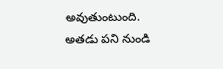అవుతుంటుంది. అతడు పని నుండి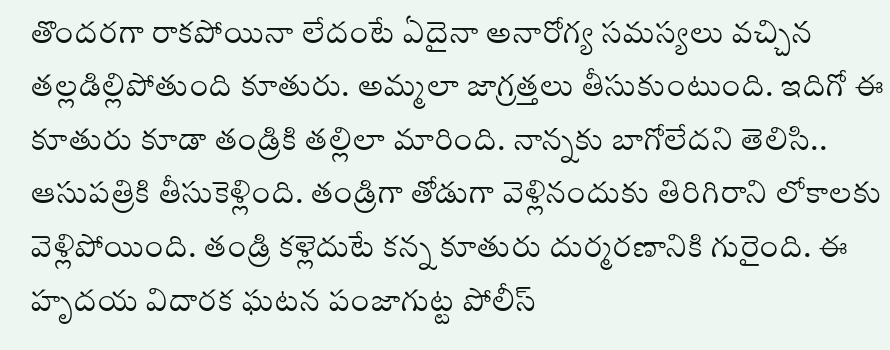తొందరగా రాకపోయినా లేదంటే ఏదైనా అనారోగ్య సమస్యలు వచ్చిన తల్లడిల్లిపోతుంది కూతురు. అమ్మలా జాగ్రత్తలు తీసుకుంటుంది. ఇదిగో ఈ కూతురు కూడా తండ్రికి తల్లిలా మారింది. నాన్నకు బాగోలేదని తెలిసి.. ఆసుపత్రికి తీసుకెళ్లింది. తండ్రిగా తోడుగా వెళ్లినందుకు తిరిగిరాని లోకాలకు వెళ్లిపోయింది. తండ్రి కళ్లెదుటే కన్న కూతురు దుర్మరణానికి గురైంది. ఈ హృదయ విదారక ఘటన పంజాగుట్ట పోలీస్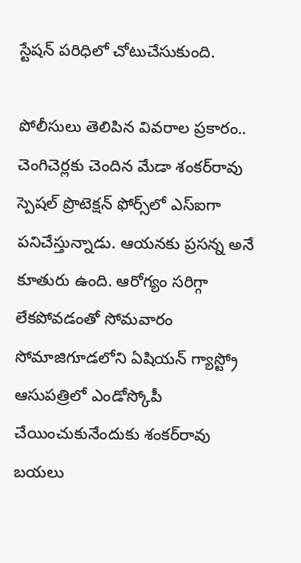స్టేషన్ పరిధిలో చోటుచేసుకుంది.

పోలీసులు తెలిపిన వివరాల ప్రకారం.. చెంగిచెర్లకు చెందిన మేడా శంకర్‌రావు స్పెషల్‌ ప్రొటెక్షన్‌ ఫోర్స్‌లో ఎస్‌ఐగా పనిచేస్తున్నాడు. ఆయనకు ప్రసన్న అనే కూతురు ఉంది. ఆరోగ్యం సరిగ్గా లేకపోవడంతో సోమవారం సోమాజిగూడలోని ఏషియన్‌ గ్యాస్ట్రో ఆసుపత్రిలో ఎండోస్కోపీ చేయించుకునేందుకు శంకర్‌రావు బయలు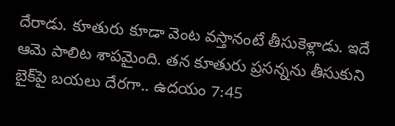దేరాడు. కూతురు కూడా వెంట వస్తానంటే తీసుకెళ్లాడు. ఇదే ఆమె పాలిట శాపమైంది. తన కూతురు ప్రసన్నను తీసుకుని బైక్‌పై బయలు దేరగా.. ఉదయం 7:45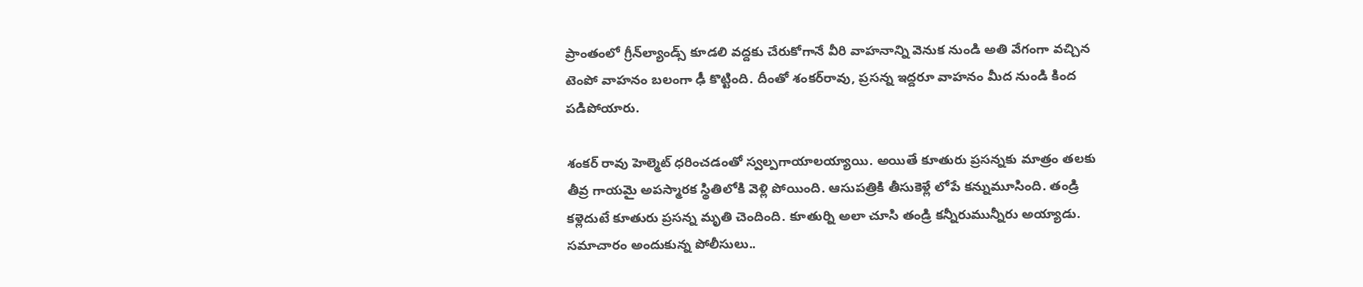ప్రాంతంలో గ్రీన్‌ల్యాండ్స్‌ కూడలి వద్దకు చేరుకోగానే వీరి వాహనాన్ని వెనుక నుండి అతి వేగంగా వచ్చిన టెంపో వాహనం బలంగా ఢీ కొట్టింది. దీంతో శంకర్‌రావు, ప్రసన్న ఇద్దరూ వాహనం మీద నుండి కింద పడిపోయారు.

శంకర్ రావు హెల్మెట్ ధరించడంతో స్వల్పగాయాలయ్యాయి. అయితే కూతురు ప్రసన్నకు మాత్రం తలకు తీవ్ర గాయమై అపస్మారక స్థితిలోకి వెళ్లి పోయింది. ఆసుపత్రికి తీసుకెళ్లే లోపే కన్నుమూసింది. తండ్రి కళ్లెదుటే కూతురు ప్రసన్న మృతి చెందింది. కూతుర్ని అలా చూసి తండ్రి కన్నీరుమున్నీరు అయ్యాడు. సమాచారం అందుకున్న పోలీసులు..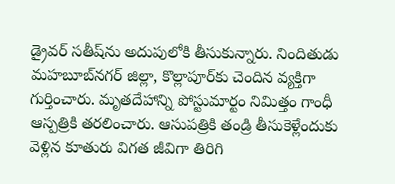డ్రైవర్‌ సతీష్‌ను అదుపులోకి తీసుకున్నారు. నిందితుడు మహబూబ్‌నగర్‌ జిల్లా, కొల్లాపూర్‌కు చెందిన వ్యక్తిగా గుర్తించారు. మృతదేహాన్ని పోస్టుమార్టం నిమిత్తం గాంధీ ఆస్పత్రికి తరలించారు. ఆసుపత్రికి తండ్రి తీసుకెళ్లేందుకు వెళ్లిన కూతురు విగత జీవిగా తిరిగి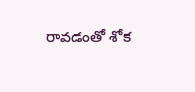రావడంతో శోక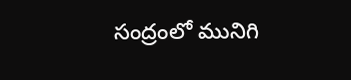సంద్రంలో మునిగి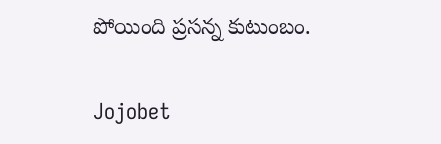పోయింది ప్రసన్న కుటుంబం.

Jojobet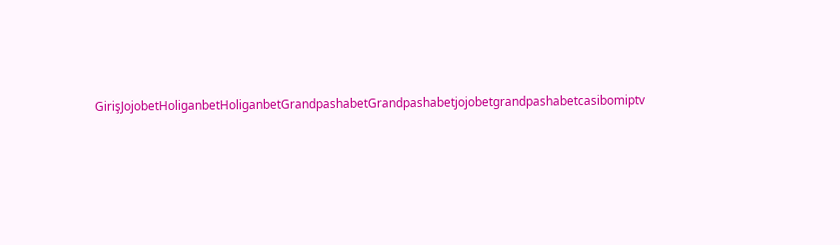GirişJojobetHoliganbetHoliganbetGrandpashabetGrandpashabetjojobetgrandpashabetcasibomiptv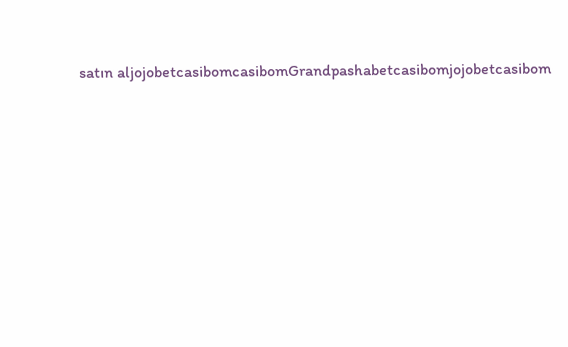satın aljojobetcasibomcasibomGrandpashabetcasibomjojobetcasibom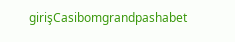girişCasibomgrandpashabet